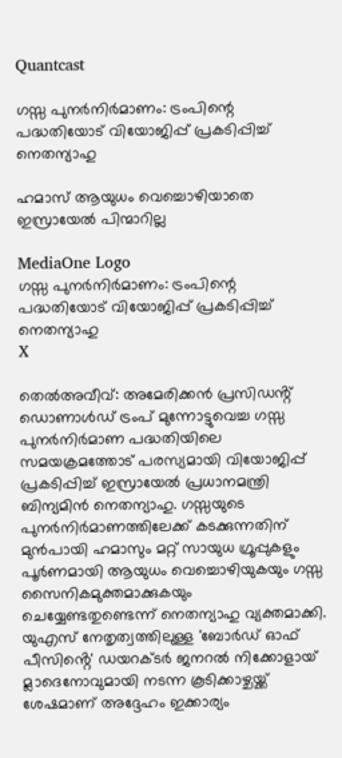Quantcast

ഗസ്സ പുനർനിർമാണം: ട്രംപിന്റെ പദ്ധതിയോട് വിയോജിപ്പ് പ്രകടിപ്പിച്ച് നെതന്യാഹു

ഹമാസ് ആയുധം വെച്ചൊഴിയാതെ ഇസ്രായേൽ പിന്മാറില്ല

MediaOne Logo
ഗസ്സ പുനർനിർമാണം: ട്രംപിന്റെ പദ്ധതിയോട് വിയോജിപ്പ് പ്രകടിപ്പിച്ച് നെതന്യാഹു
X

തെൽഅവീവ്: അമേരിക്കൻ പ്രസിഡൻ്റ് ഡൊണാൾഡ് ട്രംപ് മുന്നോട്ടുവെച്ച ഗസ്സ പുനർനിർമാണ പദ്ധതിയിലെ സമയക്രമത്തോട് പരസ്യമായി വിയോജിപ്പ് പ്രകടിപ്പിച്ച് ഇസ്രായേൽ പ്രധാനമന്ത്രി ബിന്യമിൻ നെതന്യാഹു. ഗസ്സയുടെ പുനർനിർമാണത്തിലേക്ക് കടക്കുന്നതിന് മുൻപായി ഹമാസും മറ്റ് സായുധ ഗ്രൂപ്പുകളും പൂർണമായി ആയുധം വെച്ചൊഴിയുകയും ഗസ്സ സൈനികമുക്തമാക്കുകയും ചെയ്യേണ്ടതുണ്ടെന്ന് നെതന്യാഹു വ്യക്തമാക്കി. യുഎസ് നേതൃത്വത്തിലുള്ള 'ബോർഡ് ഓഫ് പീസിൻ്റെ' ഡയറക്ടർ ജനറൽ നിക്കോളായ് മ്ലാദെനോവുമായി നടന്ന കൂടിക്കാഴ്ചയ്ക്ക് ശേഷമാണ് അദ്ദേഹം ഇക്കാര്യം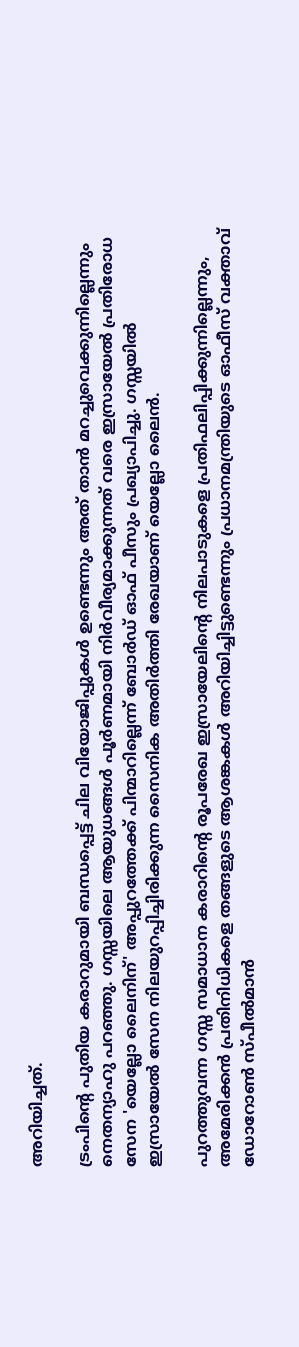അറിയിച്ചത്.

ട്രംപിന്റെ പുതിയ കരാറുമായി ബന്ധപ്പെട്ട് ചില വിയോജിപ്പുകൾ ഉണ്ടെന്നും അത് താൻ മറച്ചുവെക്കുന്നില്ലെന്നും നെതന്യാഹു പറഞ്ഞു. ഗസ്സയിലെ ആയുധങ്ങൾ പൂർണമായി നിർവീര്യമാക്കുന്നത് വരെ ഇസ്രായേൽ പ്രതിരോധ സേന 'യെല്ലോ ലൈനിന്' അപ്പുറത്തേക്ക് പിന്മാറില്ലെന്ന് ബോർഡ് ഓഫ് പീസും പ്രഖ്യാപിച്ചു. ഗസ്സയിൽ ഇസ്രായേൽ സേന നിലയുറപ്പിച്ചിരിക്കുന്ന സൈനിക അതിർത്തി രേഖയാണ് യെല്ലോ ലൈൻ.

പുറത്തുവന്ന ഗസ്സ സമാധാന കരാറിന്റെ രൂപരേഖ ഇസ്രായേലിന്റെ നിലപാടുകളെ പ്രതിഫലിപ്പിക്കുന്നില്ലെന്നും, അമേരിക്കൻ പ്രതിനിധികളെ തങ്ങളുടെ ആശങ്കകൾ അറിയിച്ചിട്ടുണ്ടെന്നും പ്രധാനമന്ത്രിയുടെ ഓഫീസ് വക്താവ് ഡോറോൺ സ്പീൽമാൻ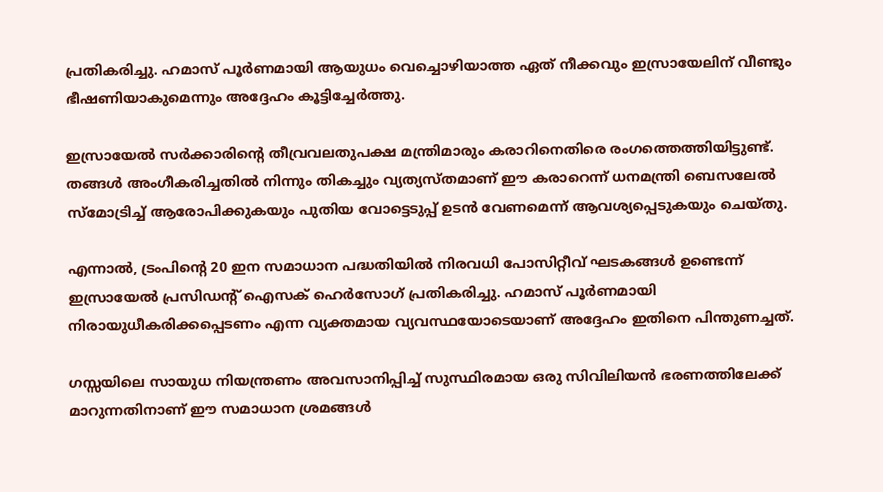പ്രതികരിച്ചു. ഹമാസ് പൂർണമായി ആയുധം വെച്ചൊഴിയാത്ത ഏത് നീക്കവും ഇസ്രായേലിന് വീണ്ടും ഭീഷണിയാകുമെന്നും അദ്ദേഹം കൂട്ടിച്ചേർത്തു.

ഇസ്രായേൽ സർക്കാരിന്റെ തീവ്രവലതുപക്ഷ മന്ത്രിമാരും കരാറിനെതിരെ രംഗത്തെത്തിയിട്ടുണ്ട്. തങ്ങൾ അംഗീകരിച്ചതിൽ നിന്നും തികച്ചും വ്യത്യസ്തമാണ് ഈ കരാറെന്ന് ധനമന്ത്രി ബെസലേൽ സ്മോട്രിച്ച് ആരോപിക്കുകയും പുതിയ വോട്ടെടുപ്പ് ഉടൻ വേണമെന്ന് ആവശ്യപ്പെടുകയും ചെയ്തു.

എന്നാൽ, ട്രംപിന്റെ 20 ഇന സമാധാന പദ്ധതിയിൽ നിരവധി പോസിറ്റീവ് ഘടകങ്ങൾ ഉണ്ടെന്ന് ഇസ്രായേൽ പ്രസിഡൻ്റ് ഐസക് ഹെർസോഗ് പ്രതികരിച്ചു. ഹമാസ് പൂർണമായി നിരായുധീകരിക്കപ്പെടണം എന്ന വ്യക്തമായ വ്യവസ്ഥയോടെയാണ് അദ്ദേഹം ഇതിനെ പിന്തുണച്ചത്.

ഗസ്സയിലെ സായുധ നിയന്ത്രണം അവസാനിപ്പിച്ച് സുസ്ഥിരമായ ഒരു സിവിലിയൻ ഭരണത്തിലേക്ക് മാറുന്നതിനാണ് ഈ സമാധാന ശ്രമങ്ങൾ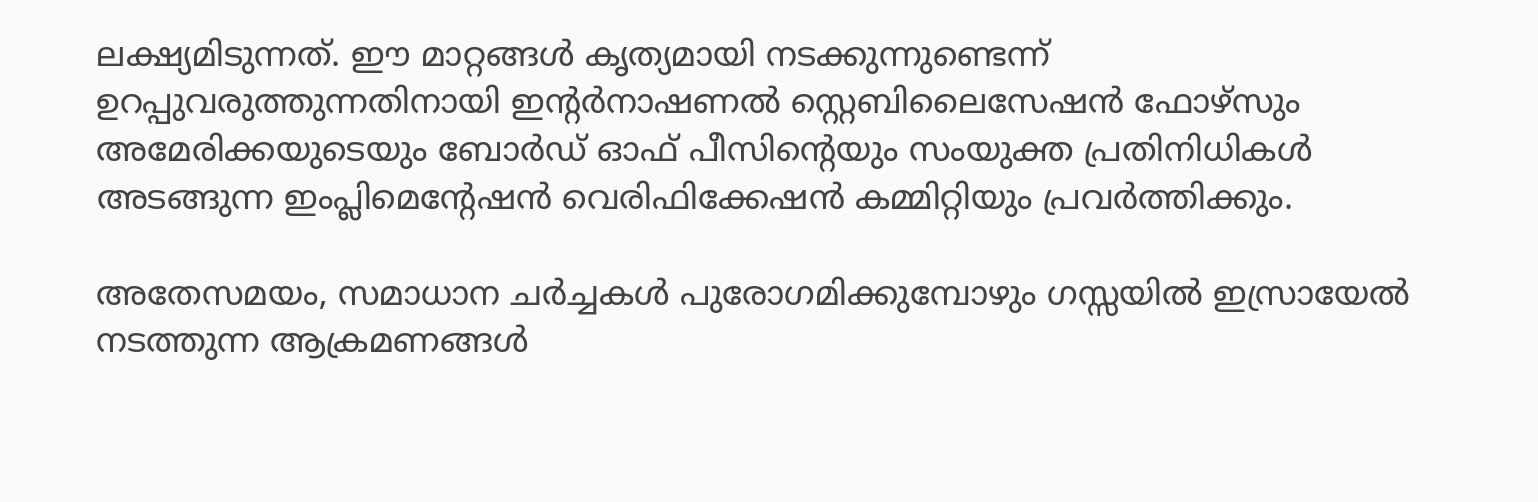ലക്ഷ്യമിടുന്നത്. ഈ മാറ്റങ്ങൾ കൃത്യമായി നടക്കുന്നുണ്ടെന്ന് ഉറപ്പുവരുത്തുന്നതിനായി ഇന്റർനാഷണൽ സ്റ്റെബിലൈസേഷൻ ഫോഴ്‌സും അമേരിക്കയുടെയും ബോർഡ് ഓഫ് പീസിന്റെയും സംയുക്ത പ്രതിനിധികൾ അടങ്ങുന്ന ഇംപ്ലിമെന്റേഷൻ വെരിഫിക്കേഷൻ കമ്മിറ്റിയും പ്രവർത്തിക്കും.

അതേസമയം, സമാധാന ചർച്ചകൾ പുരോഗമിക്കുമ്പോഴും ഗസ്സയിൽ ഇസ്രായേൽ നടത്തുന്ന ആക്രമണങ്ങൾ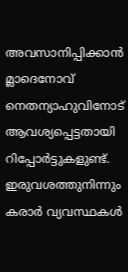അവസാനിപ്പിക്കാൻ മ്ലാദെനോവ് നെതന്യാഹുവിനോട് ആവശ്യപ്പെട്ടതായി റിപ്പോർട്ടുകളുണ്ട്. ഇരുവശത്തുനിന്നും കരാർ വ്യവസ്ഥകൾ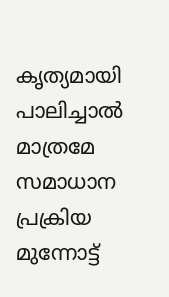കൃത്യമായി പാലിച്ചാൽ മാത്രമേ സമാധാന പ്രക്രിയ മുന്നോട്ട്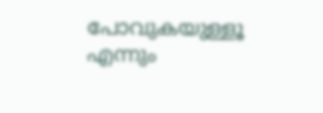പോവുകയുള്ളൂ എന്നും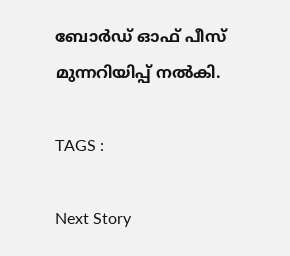ബോർഡ് ഓഫ് പീസ് മുന്നറിയിപ്പ് നൽകി.

TAGS :

Next Story